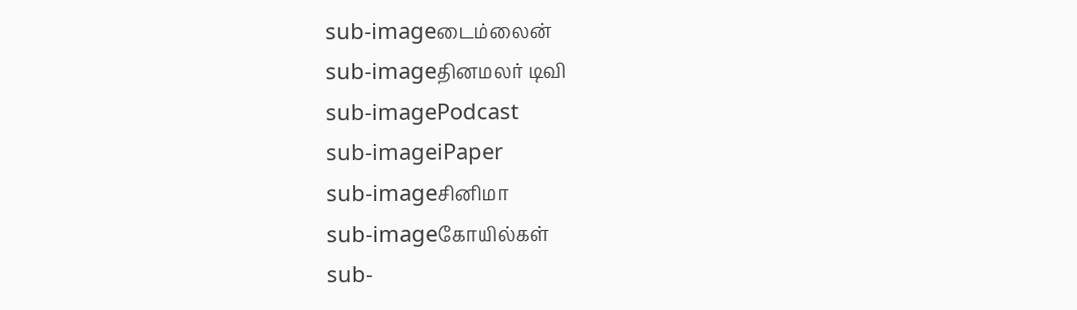sub-imageடைம்லைன்
sub-imageதினமலர் டிவி
sub-imagePodcast
sub-imageiPaper
sub-imageசினிமா
sub-imageகோயில்கள்
sub-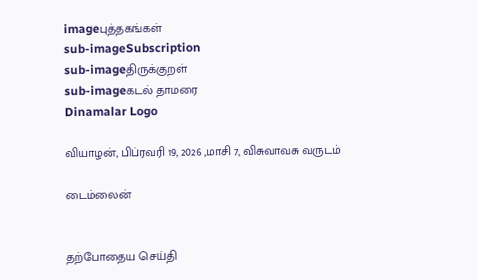imageபுத்தகங்கள்
sub-imageSubscription
sub-imageதிருக்குறள்
sub-imageகடல் தாமரை
Dinamalar Logo

வியாழன், பிப்ரவரி 19, 2026 ,மாசி 7, விசுவாவசு வருடம்

டைம்லைன்


தற்போதைய செய்தி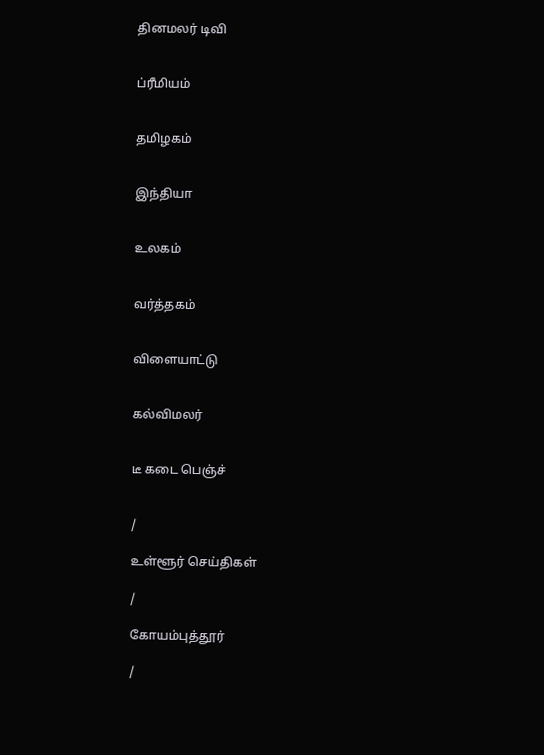தினமலர் டிவி


ப்ரீமியம்


தமிழகம்


இந்தியா


உலகம்


வர்த்தகம்


விளையாட்டு


கல்விமலர்


டீ கடை பெஞ்ச்


/

உள்ளூர் செய்திகள்

/

கோயம்புத்தூர்

/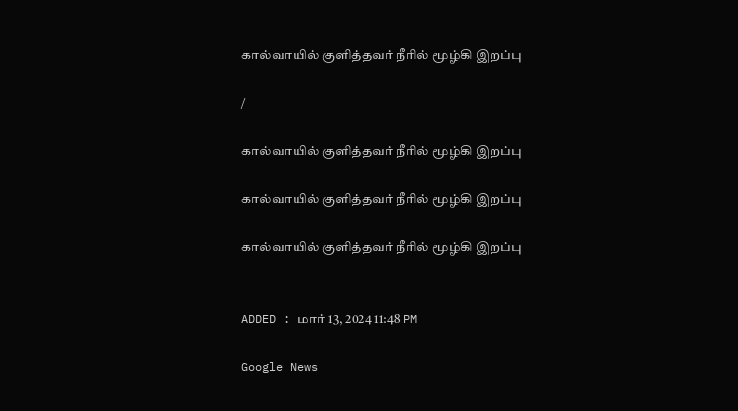கால்வாயில் குளித்தவர் நீரில் மூழ்கி இறப்பு

/

கால்வாயில் குளித்தவர் நீரில் மூழ்கி இறப்பு

கால்வாயில் குளித்தவர் நீரில் மூழ்கி இறப்பு

கால்வாயில் குளித்தவர் நீரில் மூழ்கி இறப்பு


ADDED : மார் 13, 2024 11:48 PM

Google News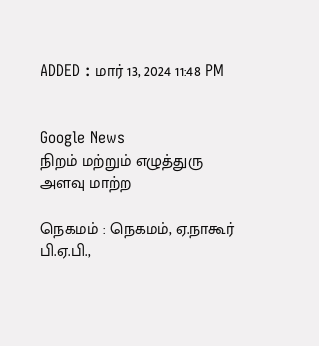ADDED : மார் 13, 2024 11:48 PM


Google News
நிறம் மற்றும் எழுத்துரு அளவு மாற்ற

நெகமம் : நெகமம், ஏ.நாகூர் பி.ஏ.பி.,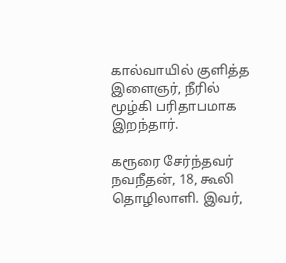கால்வாயில் குளித்த இளைஞர், நீரில் மூழ்கி பரிதாபமாக இறந்தார்.

கரூரை சேர்ந்தவர் நவநீதன், 18, கூலி தொழிலாளி. இவர்,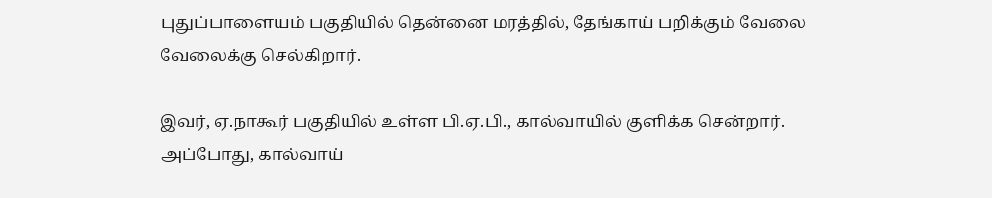புதுப்பாளையம் பகுதியில் தென்னை மரத்தில், தேங்காய் பறிக்கும் வேலை வேலைக்கு செல்கிறார்.

இவர், ஏ.நாகூர் பகுதியில் உள்ள பி.ஏ.பி., கால்வாயில் குளிக்க சென்றார். அப்போது, கால்வாய்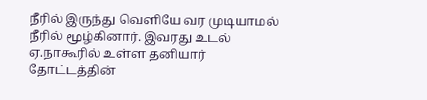நீரில் இருந்து வெளியே வர முடியாமல் நீரில் மூழ்கினார். இவரது உடல் ஏ.நாகூரில் உள்ள தனியார் தோட்டத்தின்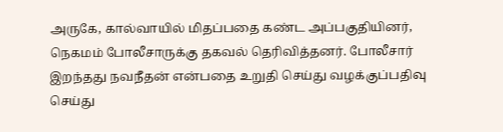அருகே, கால்வாயில் மிதப்பதை கண்ட அப்பகுதியினர், நெகமம் போலீசாருக்கு தகவல் தெரிவித்தனர். போலீசார் இறந்தது நவநீதன் என்பதை உறுதி செய்து வழக்குப்பதிவு செய்து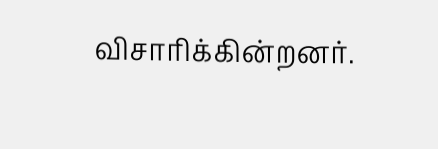விசாரிக்கின்றனர்.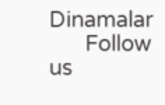Dinamalar
      Follow us